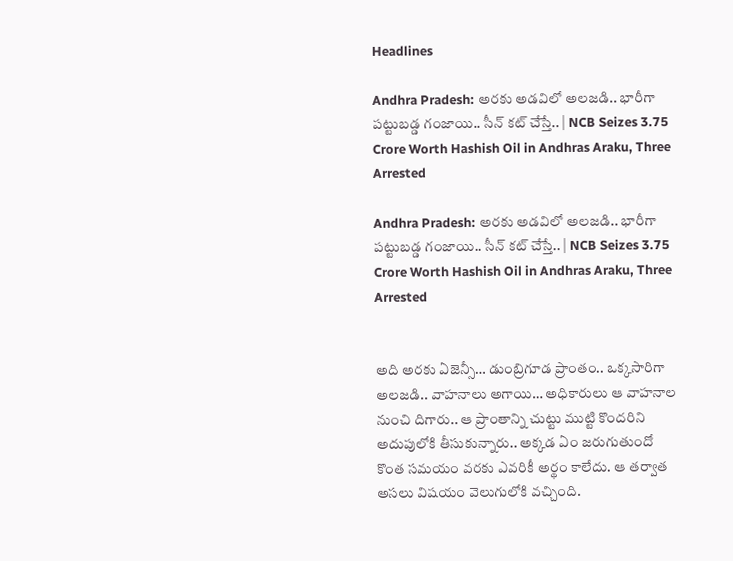Headlines

Andhra Pradesh: అరకు అడవిలో అలజడి.. భారీగా పట్టుబడ్డ గంజాయి.. సీన్ కట్ చేస్తే.. | NCB Seizes 3.75 Crore Worth Hashish Oil in Andhras Araku, Three Arrested

Andhra Pradesh: అరకు అడవిలో అలజడి.. భారీగా పట్టుబడ్డ గంజాయి.. సీన్ కట్ చేస్తే.. | NCB Seizes 3.75 Crore Worth Hashish Oil in Andhras Araku, Three Arrested


అది అరకు ఏజెన్సీ… డుంబ్రిగూడ ప్రాంతం.. ఒక్కసారిగా అలజడి.. వాహనాలు అగాయి… అధికారులు ఆ వాహనాల నుంచి దిగారు.. ఆ ప్రాంతాన్ని చుట్టు ముట్టి కొందరిని అదుపులోకి తీసుకున్నారు.. అక్కడ ఏం జరుగుతుందో కొంత సమయం వరకు ఎవరికీ అర్థం కాలేదు. ఆ తర్వాత అసలు విషయం వెలుగులోకి వచ్చింది.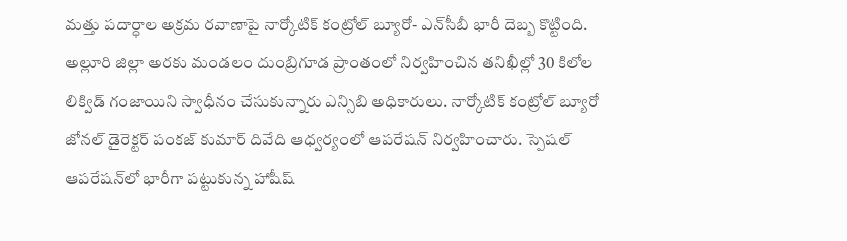మత్తు పదార్ధాల అక్రమ రవాణాపై నార్కోటిక్ కంట్రోల్ బ్యూరో- ఎన్‌సీబీ భారీ దెబ్బ కొట్టింది. అల్లూరి జిల్లా అరకు మండలం దుంబ్రిగూడ ప్రాంతంలో నిర్వహించిన తనిఖీల్లో 30 కిలోల లిక్విడ్ గంజాయిని స్వాధీనం చేసుకున్నారు ఎన్సిబి అధికారులు. నార్కోటిక్ కంట్రోల్ బ్యూరో జోనల్ డైరెక్టర్ పంకజ్ కుమార్ దివేది ఆధ్వర్యంలో ఆపరేషన్ నిర్వహించారు. స్పెషల్ ఆపరేషన్‌లో భారీగా పట్టుకున్న హాషీష్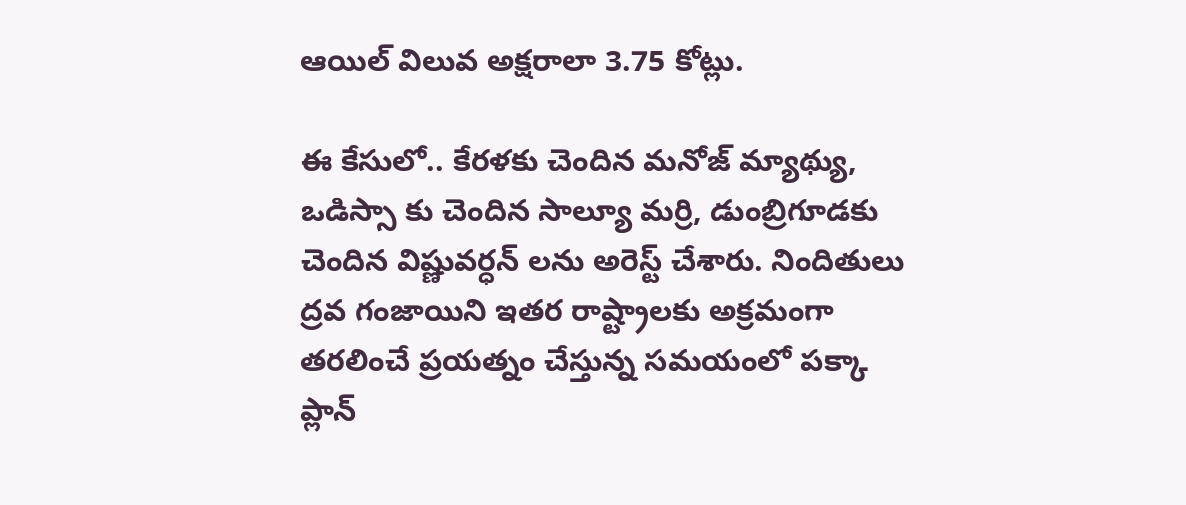ఆయిల్ విలువ అక్షరాలా 3.75 కోట్లు.

ఈ కేసులో.. కేరళకు చెందిన మనోజ్ మ్యాథ్యు, ఒడిస్సా కు చెందిన సాల్యూ మర్రి, డుంబ్రిగూడకు చెందిన విష్ణువర్ధన్ లను అరెస్ట్ చేశారు. నిందితులు ద్రవ గంజాయిని ఇతర రాష్ట్రాలకు అక్రమంగా తరలించే ప్రయత్నం చేస్తున్న సమయంలో పక్కా ప్లాన్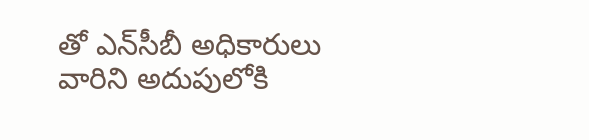తో ఎన్‌సీబీ అధికారులు వారిని అదుపులోకి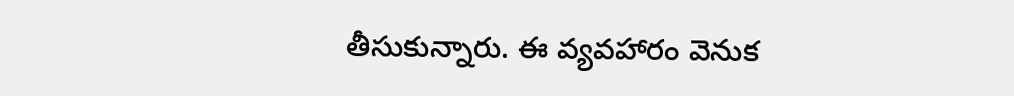తీసుకున్నారు. ఈ వ్యవహారం వెనుక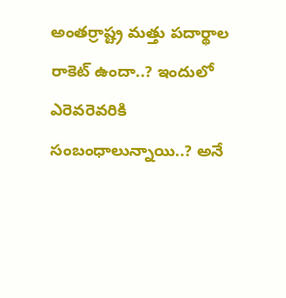అంతర్రాష్ట్ర మత్తు పదార్థాల రాకెట్ ఉందా..? ఇందులో ఎరెవరెవరికి సంబంధాలున్నాయి..? అనే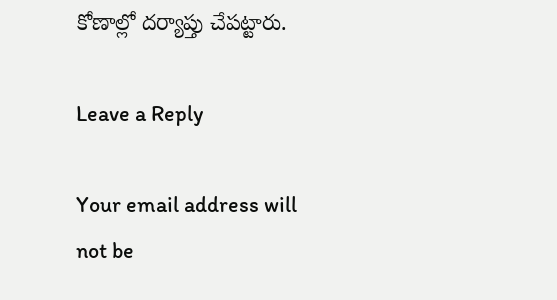కోణాల్లో దర్యాప్తు చేపట్టారు.

Leave a Reply

Your email address will not be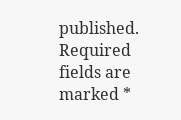published. Required fields are marked *